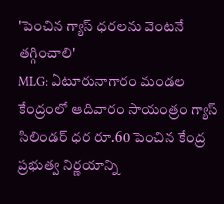'పెంచిన గ్యాస్ ధరలను వెంటనే తగ్గించాలి'
MLG: ఏటూరునాగారం మండల కేంద్రంలో ఆదివారం సాయంత్రం గ్యాస్ సిలిండర్ ధర రూ.60 పెంచిన కేంద్ర ప్రభుత్వ నిర్ణయాన్ని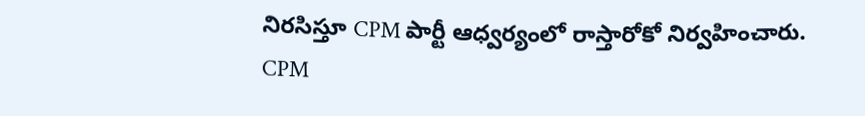నిరసిస్తూ CPM పార్టీ ఆధ్వర్యంలో రాస్తారోకో నిర్వహించారు. CPM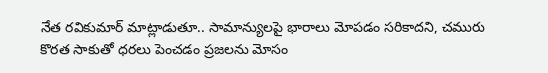నేత రవికుమార్ మాట్లాడుతూ.. సామాన్యులపై భారాలు మోపడం సరికాదని, చమురు కొరత సాకుతో ధరలు పెంచడం ప్రజలను మోసం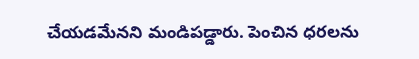చేయడమేనని మండిపడ్డారు. పెంచిన ధరలను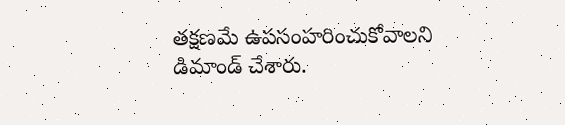తక్షణమే ఉపసంహరించుకోవాలని డిమాండ్ చేశారు.